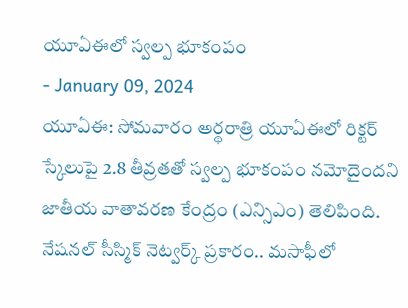యూఏఈలో స్వల్ప భూకంపం
- January 09, 2024
యూఏఈ: సోమవారం అర్థరాత్రి యూఏఈలో రిక్టర్ స్కేలుపై 2.8 తీవ్రతతో స్వల్ప భూకంపం నమోదైందని జాతీయ వాతావరణ కేంద్రం (ఎన్సిఎం) తెలిపింది. నేషనల్ సీస్మిక్ నెట్వర్క్ ప్రకారం.. మసాఫీలో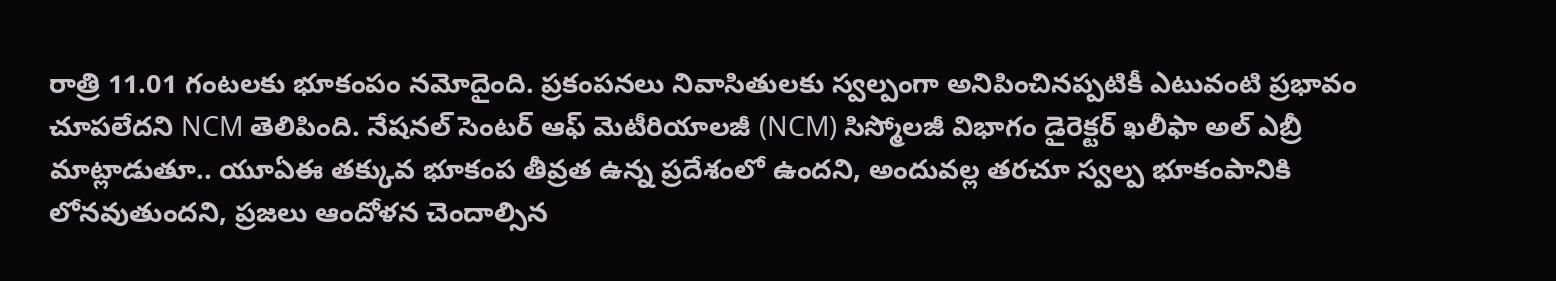రాత్రి 11.01 గంటలకు భూకంపం నమోదైంది. ప్రకంపనలు నివాసితులకు స్వల్పంగా అనిపించినప్పటికీ ఎటువంటి ప్రభావం చూపలేదని NCM తెలిపింది. నేషనల్ సెంటర్ ఆఫ్ మెటీరియాలజీ (NCM) సిస్మోలజీ విభాగం డైరెక్టర్ ఖలీఫా అల్ ఎబ్రీ మాట్లాడుతూ.. యూఏఈ తక్కువ భూకంప తీవ్రత ఉన్న ప్రదేశంలో ఉందని, అందువల్ల తరచూ స్వల్ప భూకంపానికి లోనవుతుందని, ప్రజలు ఆందోళన చెందాల్సిన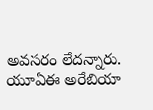అవసరం లేదన్నారు. యూఏఈ అరేబియా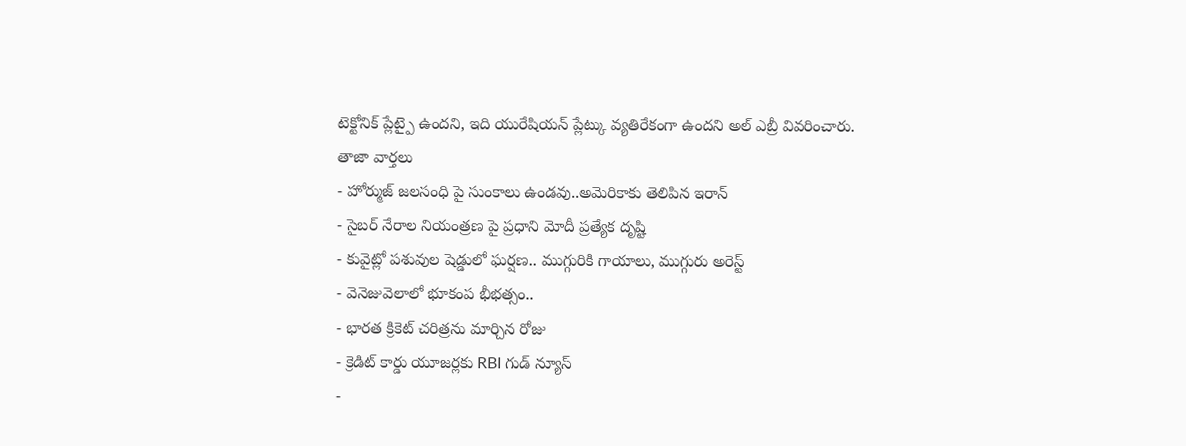టెక్టోనిక్ ప్లేట్పై ఉందని, ఇది యురేషియన్ ప్లేట్కు వ్యతిరేకంగా ఉందని అల్ ఎబ్రీ వివరించారు.
తాజా వార్తలు
- హోర్ముజ్ జలసంధి పై సుంకాలు ఉండవు..అమెరికాకు తెలిపిన ఇరాన్
- సైబర్ నేరాల నియంత్రణ పై ప్రధాని మోదీ ప్రత్యేక దృష్టి
- కువైట్లో పశువుల షెడ్డులో ఘర్షణ.. ముగ్గురికి గాయాలు, ముగ్గురు అరెస్ట్
- వెనెజువెలాలో భూకంప భీభత్సం..
- భారత క్రికెట్ చరిత్రను మార్చిన రోజు
- క్రెడిట్ కార్డు యూజర్లకు RBI గుడ్ న్యూస్
-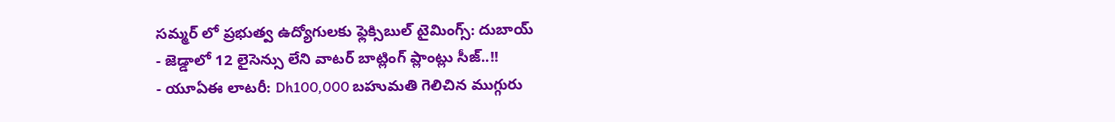సమ్మర్ లో ప్రభుత్వ ఉద్యోగులకు ఫ్లెక్సిబుల్ టైమింగ్స్: దుబాయ్
- జెడ్డాలో 12 లైసెన్సు లేని వాటర్ బాట్లింగ్ ప్లాంట్లు సీజ్..!!
- యూఏఈ లాటరీ: Dh100,000 బహుమతి గెలిచిన ముగ్గురు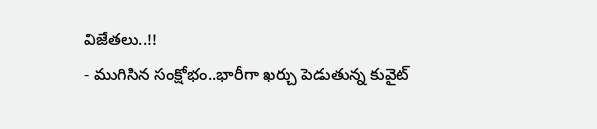విజేతలు..!!
- ముగిసిన సంక్షోభం..భారీగా ఖర్చు పెడుతున్న కువైట్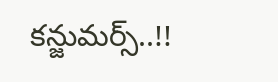కన్జుమర్స్..!!